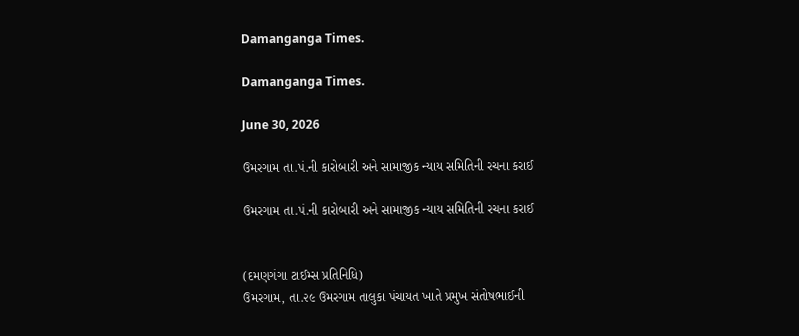Damanganga Times.

Damanganga Times.

June 30, 2026

ઉમરગામ તા.પં.ની કારોબારી અને સામાજીક ન્યાય સમિતિની રચના કરાઈ

ઉમરગામ તા.પં.ની કારોબારી અને સામાજીક ન્યાય સમિતિની રચના કરાઈ


(દમણગંગા ટાઈમ્સ પ્રતિનિધિ)
ઉમરગામ, તા.૨૯ ઉમરગામ તાલુકા પંચાયત ખાતે પ્રમુખ સંતોષભાઈની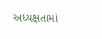અધ્યક્ષતામાં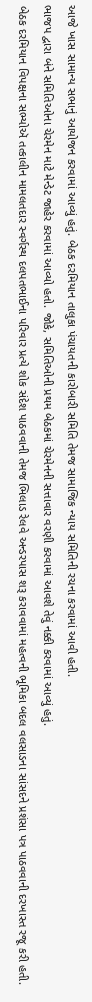આજે ખાસ સામાન્ય સભાનું આયોજન કરવામાં આવ્યું હતું. બેઠક દરમિયાન તાલુકા પંચાયતની કારોબારી સમિતિ તેમજ સામાજિક ન્યાય સમિતિની રચના કરવામાં આવી હતી.
ભાજપ દ્વારા બંને સમિતિઓના ચેરમેન માટે મેન્ડેટ જાહેર કરવામાં આવ્યો હતો. જોકે, સમિતિઓની પ્રથમ બેઠકમાં ચેરમેનની સત્તાવાર વરણી કરવામાં આવશે તેવું નક્કી કરવામાં આવ્યું હતું.
બેઠક દરમિયાન વિપક્ષના સભ્યોઍ તત્કાલીન મામલતદાર સ્વર્ગસ્થ દલપતભાઈના પરિવાર પ્રત્યે શોક સંદેશ પાઠવવાની તેમજ ભિલાડ રેલવે અન્ડરપાસ શરૂ કરાવવામાં મહત્વની ભૂમિકા બદલ વલસાડના સાંસદને પ્રશંસા પત્ર પાઠવવાની દરખાસ્ત રજૂ કરી હતી.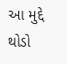આ મુદ્દે થોડો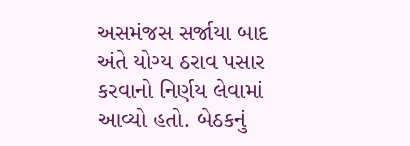અસમંજસ સર્જાયા બાદ અંતે યોગ્ય ઠરાવ પસાર કરવાનો નિર્ણય લેવામાં આવ્યો હતો. બેઠકનું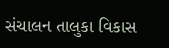સંચાલન તાલુકા વિકાસ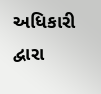અધિકારી દ્વારા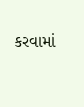કરવામાં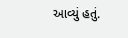આવ્યું હતું.